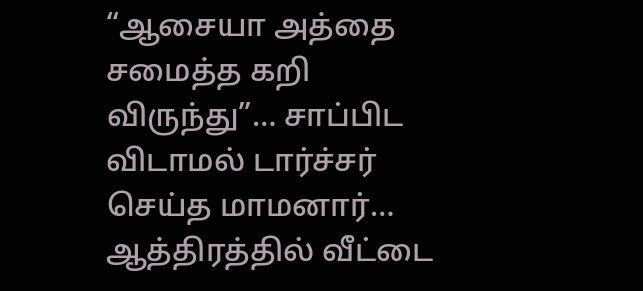“ஆசையா அத்தை சமைத்த கறி விருந்து”… சாப்பிட விடாமல் டார்ச்சர் செய்த மாமனார்… ஆத்திரத்தில் வீட்டை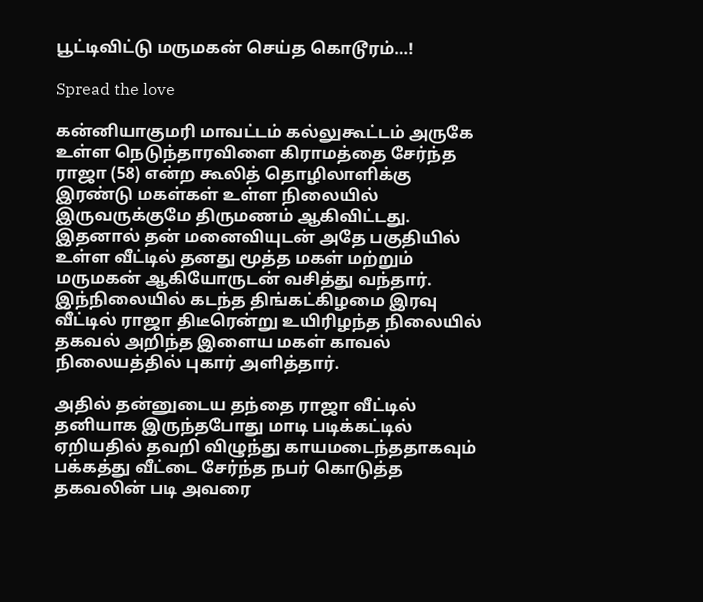பூட்டிவிட்டு மருமகன் செய்த கொடூரம்…!

Spread the love

கன்னியாகுமரி மாவட்டம் கல்லுகூட்டம் அருகே உள்ள நெடுந்தாரவிளை கிராமத்தை சேர்ந்த ராஜா (58) என்ற கூலித் தொழிலாளிக்கு இரண்டு மகள்கள் உள்ள நிலையில் இருவருக்குமே திருமணம் ஆகிவிட்டது. இதனால் தன் மனைவியுடன் அதே பகுதியில் உள்ள வீட்டில் தனது மூத்த மகள் மற்றும் மருமகன் ஆகியோருடன் வசித்து வந்தார். இந்நிலையில் கடந்த திங்கட்கிழமை இரவு வீட்டில் ராஜா திடீரென்று உயிரிழந்த நிலையில் தகவல் அறிந்த இளைய மகள் காவல் நிலையத்தில் புகார் அளித்தார்.

அதில் தன்னுடைய தந்தை ராஜா வீட்டில் தனியாக இருந்தபோது மாடி படிக்கட்டில் ஏறியதில் தவறி விழுந்து காயமடைந்ததாகவும் பக்கத்து வீட்டை சேர்ந்த நபர் கொடுத்த தகவலின் படி அவரை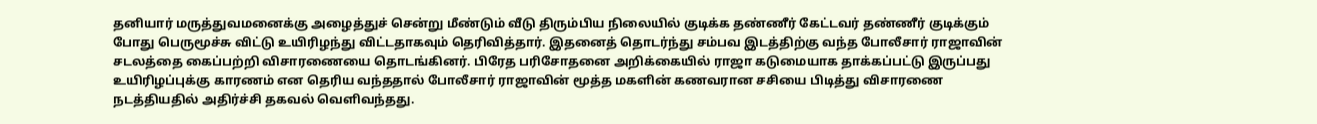தனியார் மருத்துவமனைக்கு அழைத்துச் சென்று மீண்டும் வீடு திரும்பிய நிலையில் குடிக்க தண்ணீர் கேட்டவர் தண்ணீர் குடிக்கும் போது பெருமூச்சு விட்டு உயிரிழந்து விட்டதாகவும் தெரிவித்தார். இதனைத் தொடர்ந்து சம்பவ இடத்திற்கு வந்த போலீசார் ராஜாவின் சடலத்தை கைப்பற்றி விசாரணையை தொடங்கினர். பிரேத பரிசோதனை அறிக்கையில் ராஜா கடுமையாக தாக்கப்பட்டு இருப்பது உயிரிழப்புக்கு காரணம் என தெரிய வந்ததால் போலீசார் ராஜாவின் மூத்த மகளின் கணவரான சசியை பிடித்து விசாரணை நடத்தியதில் அதிர்ச்சி தகவல் வெளிவந்தது.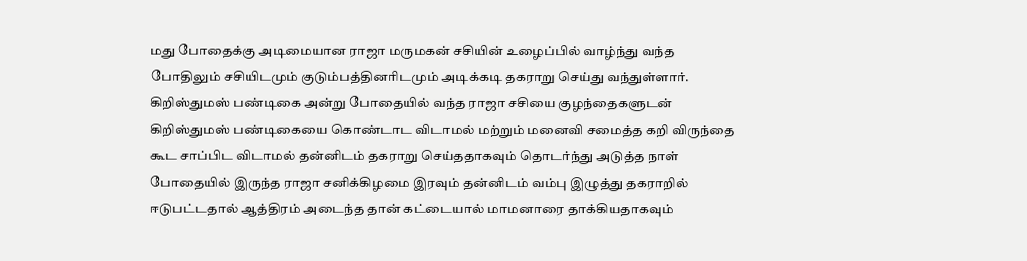மது போதைக்கு அடிமையான ராஜா மருமகன் சசியின் உழைப்பில் வாழ்ந்து வந்த போதிலும் சசியிடமும் குடும்பத்தினரிடமும் அடிக்கடி தகராறு செய்து வந்துள்ளார். கிறிஸ்துமஸ் பண்டிகை அன்று போதையில் வந்த ராஜா சசியை குழந்தைகளுடன் கிறிஸ்துமஸ் பண்டிகையை கொண்டாட விடாமல் மற்றும் மனைவி சமைத்த கறி விருந்தை கூட சாப்பிட விடாமல் தன்னிடம் தகராறு செய்ததாகவும் தொடர்ந்து அடுத்த நாள் போதையில் இருந்த ராஜா சனிக்கிழமை இரவும் தன்னிடம் வம்பு இழுத்து தகராறில் ஈடுபட்டதால் ஆத்திரம் அடைந்த தான் கட்டையால் மாமனாரை தாக்கியதாகவும்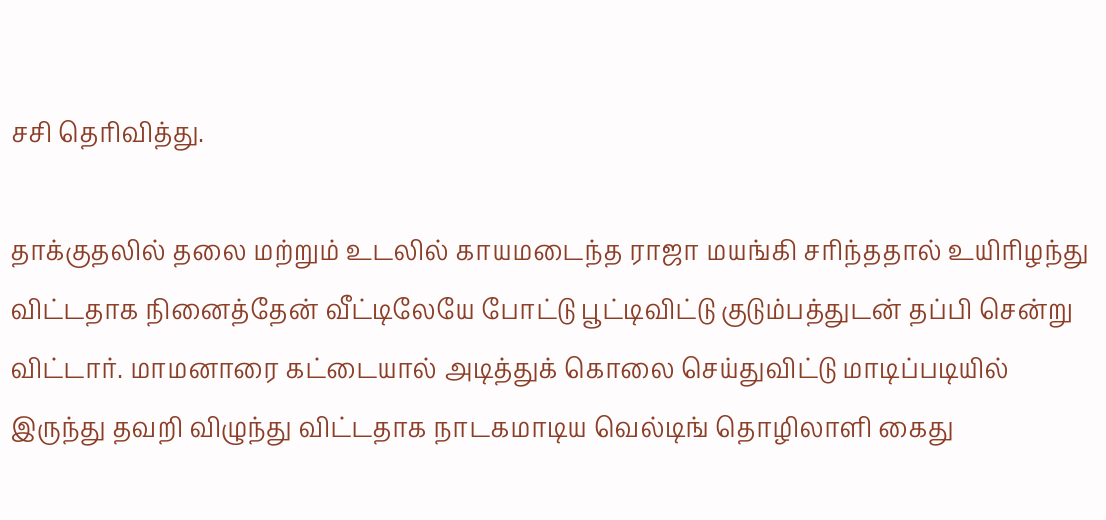சசி தெரிவித்து.

தாக்குதலில் தலை மற்றும் உடலில் காயமடைந்த ராஜா மயங்கி சரிந்ததால் உயிரிழந்து விட்டதாக நினைத்தேன் வீட்டிலேயே போட்டு பூட்டிவிட்டு குடும்பத்துடன் தப்பி சென்று விட்டார். மாமனாரை கட்டையால் அடித்துக் கொலை செய்துவிட்டு மாடிப்படியில் இருந்து தவறி விழுந்து விட்டதாக நாடகமாடிய வெல்டிங் தொழிலாளி கைது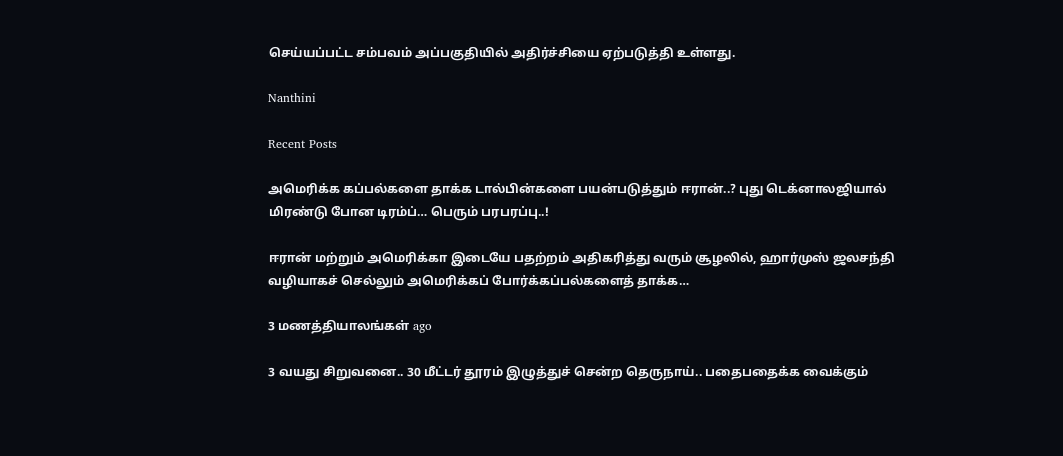செய்யப்பட்ட சம்பவம் அப்பகுதியில் அதிர்ச்சியை ஏற்படுத்தி உள்ளது.

Nanthini

Recent Posts

அமெரிக்க கப்பல்களை தாக்க டால்பின்களை பயன்படுத்தும் ஈரான்..? புது டெக்னாலஜியால் மிரண்டு போன டிரம்ப்… பெரும் பரபரப்பு..!

ஈரான் மற்றும் அமெரிக்கா இடையே பதற்றம் அதிகரித்து வரும் சூழலில், ஹார்முஸ் ஜலசந்தி வழியாகச் செல்லும் அமெரிக்கப் போர்க்கப்பல்களைத் தாக்க…

3 மணத்தியாலங்கள் ago

3 வயது சிறுவனை.. 30 மீட்டர் தூரம் இழுத்துச் சென்ற தெருநாய்.. பதைபதைக்க வைக்கும்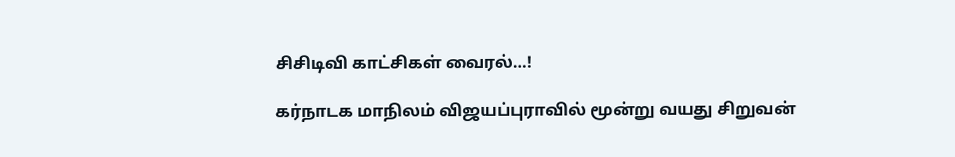சிசிடிவி காட்சிகள் வைரல்…!

கர்நாடக மாநிலம் விஜயப்புராவில் மூன்று வயது சிறுவன்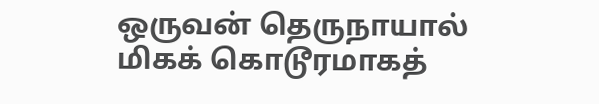ஒருவன் தெருநாயால் மிகக் கொடூரமாகத்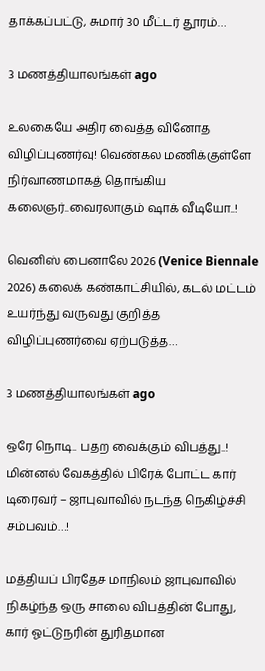தாக்கப்பட்டு, சுமார் 30 மீட்டர் தூரம்…

3 மணத்தியாலங்கள் ago

உலகையே அதிர வைத்த வினோத விழிப்புணர்வு! வெண்கல மணிக்குள்ளே நிர்வாணமாகத் தொங்கிய கலைஞர்..வைரலாகும் ஷாக் வீடியோ..!

வெனிஸ் பைனாலே 2026 (Venice Biennale 2026) கலைக் கண்காட்சியில், கடல் மட்டம் உயர்ந்து வருவது குறித்த விழிப்புணர்வை ஏற்படுத்த…

3 மணத்தியாலங்கள் ago

ஒரே நொடி.. பதற வைக்கும் விபத்து..! மின்னல் வேகத்தில் பிரேக் போட்ட கார் டிரைவர் – ஜாபுவாவில் நடந்த நெகிழ்ச்சி சம்பவம்…!

மத்தியப் பிரதேச மாநிலம் ஜாபுவாவில் நிகழ்ந்த ஒரு சாலை விபத்தின் போது, கார் ஓட்டுநரின் துரிதமான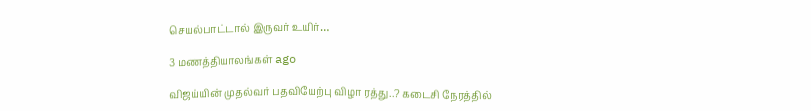செயல்பாட்டால் இருவர் உயிர்…

3 மணத்தியாலங்கள் ago

விஜய்யின் முதல்வர் பதவியேற்பு விழா ரத்து..? கடைசி நேரத்தில்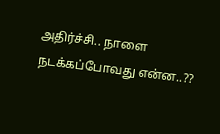அதிர்ச்சி.. நாளை நடக்கப்போவது என்ன..??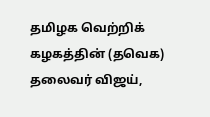தமிழக வெற்றிக் கழகத்தின் (தவெக) தலைவர் விஜய்,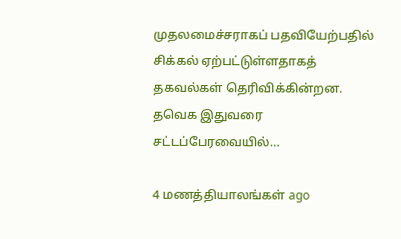முதலமைச்சராகப் பதவியேற்பதில் சிக்கல் ஏற்பட்டுள்ளதாகத் தகவல்கள் தெரிவிக்கின்றன. தவெக இதுவரை சட்டப்பேரவையில்…

4 மணத்தியாலங்கள் ago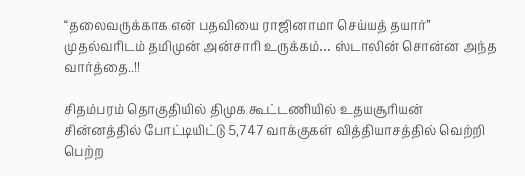“தலைவருக்காக என் பதவியை ராஜினாமா செய்யத் தயார்” முதல்வரிடம் தமிமுன் அன்சாரி உருக்கம்… ஸ்டாலின் சொன்ன அந்த வார்த்தை..!!

சிதம்பரம் தொகுதியில் திமுக கூட்டணியில் உதயசூரியன் சின்னத்தில் போட்டியிட்டு 5,747 வாக்குகள் வித்தியாசத்தில் வெற்றி பெற்ற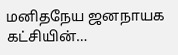மனிதநேய ஜனநாயக கட்சியின்…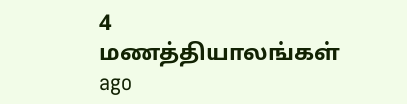4 மணத்தியாலங்கள் ago